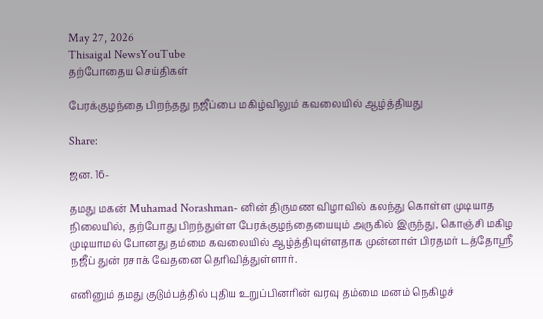May 27, 2026
Thisaigal NewsYouTube
தற்போதைய செய்திகள்

பேரக்குழந்தை பிறந்தது நஜீப்பை மகிழ்விலும் கவலையில் ஆழ்த்தியது

Share:

ஜன. 16-

தமது மகன் Muhamad Norashman- னின் திருமண விழாவில் கலந்து கொள்ள முடியாத நிலையில், தற்போது பிறந்துள்ள பேரக்குழந்தையையும் அருகில் இருந்து, கொஞ்சி மகிழ முடியாமல் போனது தம்மை கவலையில் ஆழ்த்தியுள்ளதாக முன்னாள் பிரதமர் டத்தோஸ்ரீ நஜீப் துன் ரசாக் வேதனை தெரிவித்துள்ளார்.

எனினும் தமது குடும்பத்தில் புதிய உறுப்பினரின் வரவு தம்மை மனம் நெகிழச்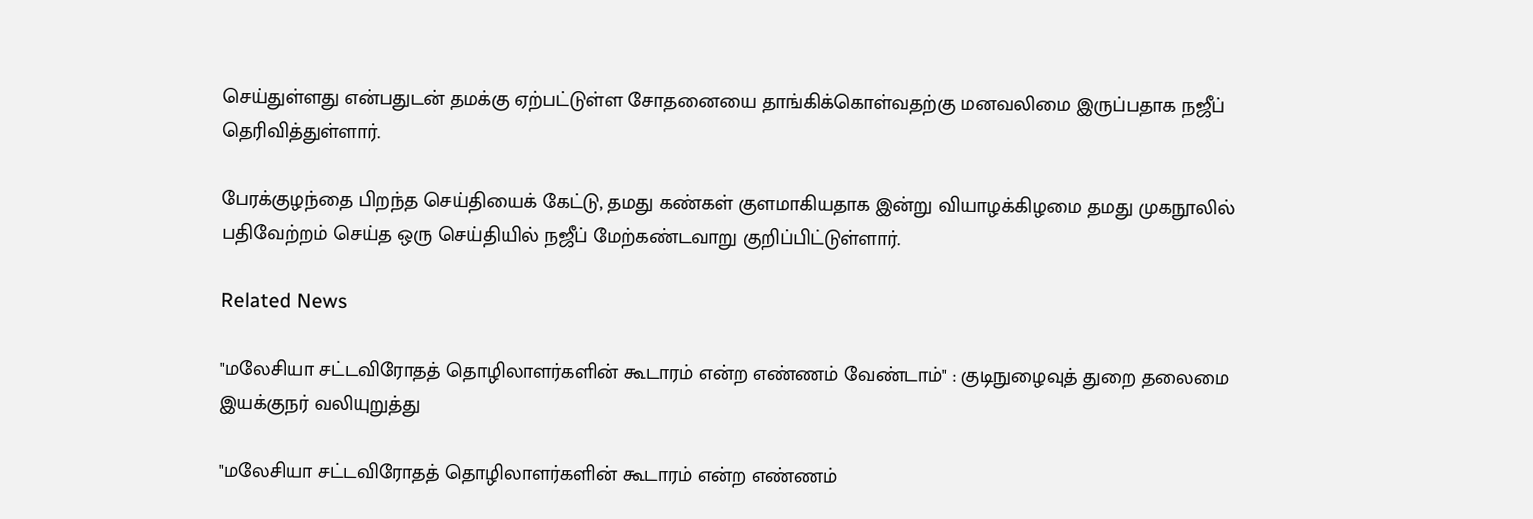செய்துள்ளது என்பதுடன் தமக்கு ஏற்பட்டுள்ள சோதனையை தாங்கிக்கொள்வதற்கு மனவலிமை இருப்பதாக நஜீப் தெரிவித்துள்ளார்.

பேரக்குழந்தை பிறந்த செய்தியைக் கேட்டு, தமது கண்கள் குளமாகியதாக இன்று வியாழக்கிழமை தமது முகநூலில் பதிவேற்றம் செய்த ஒரு செய்தியில் நஜீப் மேற்கண்டவாறு குறிப்பிட்டுள்ளார்.

Related News

"மலேசியா சட்டவிரோதத் தொழிலாளர்களின் கூடாரம் என்ற எண்ணம் வேண்டாம்" : குடிநுழைவுத் துறை தலைமை இயக்குநர் வலியுறுத்து

"மலேசியா சட்டவிரோதத் தொழிலாளர்களின் கூடாரம் என்ற எண்ணம்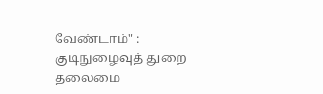வேண்டாம்" : குடிநுழைவுத் துறை தலைமை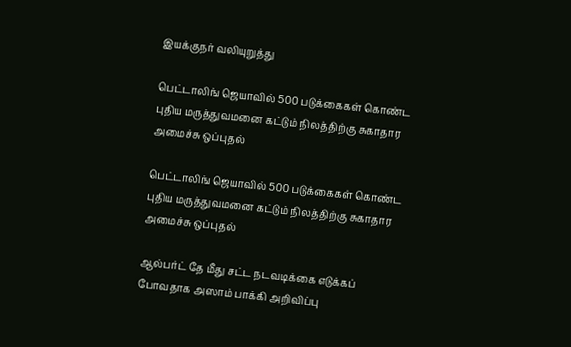இயக்குநர் வலியுறுத்து

பெட்டாலிங் ஜெயாவில் 500 படுக்கைகள் கொண்ட புதிய மருத்துவமனை கட்டும் நிலத்திற்கு சுகாதார அமைச்சு ஒப்புதல்

பெட்டாலிங் ஜெயாவில் 500 படுக்கைகள் கொண்ட புதிய மருத்துவமனை கட்டும் நிலத்திற்கு சுகாதார அமைச்சு ஒப்புதல்

ஆல்பர்ட் தே மீது சட்ட நடவடிக்கை எடுக்கப் போவதாக அஸாம் பாக்கி அறிவிப்பு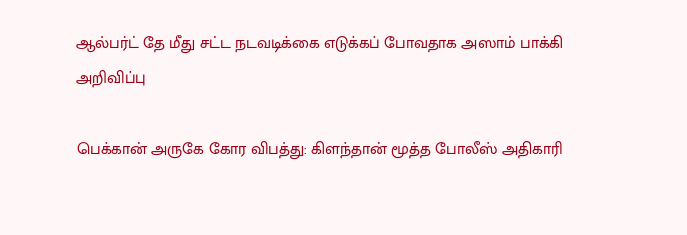ஆல்பர்ட் தே மீது சட்ட நடவடிக்கை எடுக்கப் போவதாக அஸாம் பாக்கி அறிவிப்பு

பெக்கான் அருகே கோர விபத்து: கிளந்தான் மூத்த போலீஸ் அதிகாரி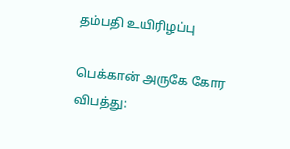தம்பதி உயிரிழப்பு

பெக்கான் அருகே கோர விபத்து: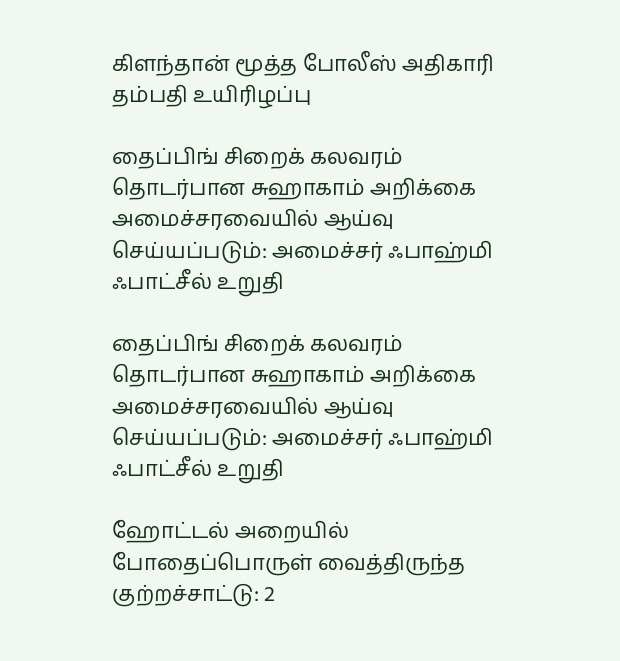கிளந்தான் மூத்த போலீஸ் அதிகாரி தம்பதி உயிரிழப்பு

தைப்பிங் சிறைக் கலவரம் தொடர்பான சுஹாகாம் அறிக்கை அமைச்சரவையில் ஆய்வு செய்யப்படும்: அமைச்சர் ஃபாஹ்மி ஃபாட்சீல் உறுதி

தைப்பிங் சிறைக் கலவரம் தொடர்பான சுஹாகாம் அறிக்கை அமைச்சரவையில் ஆய்வு செய்யப்படும்: அமைச்சர் ஃபாஹ்மி ஃபாட்சீல் உறுதி

ஹோட்டல் அறையில் போதைப்பொருள் வைத்திருந்த குற்றச்சாட்டு: 2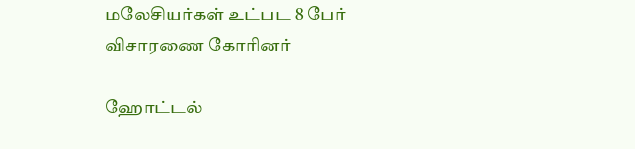மலேசியர்கள் உட்பட 8 பேர் விசாரணை கோரினர்

ஹோட்டல்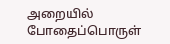அறையில் போதைப்பொருள்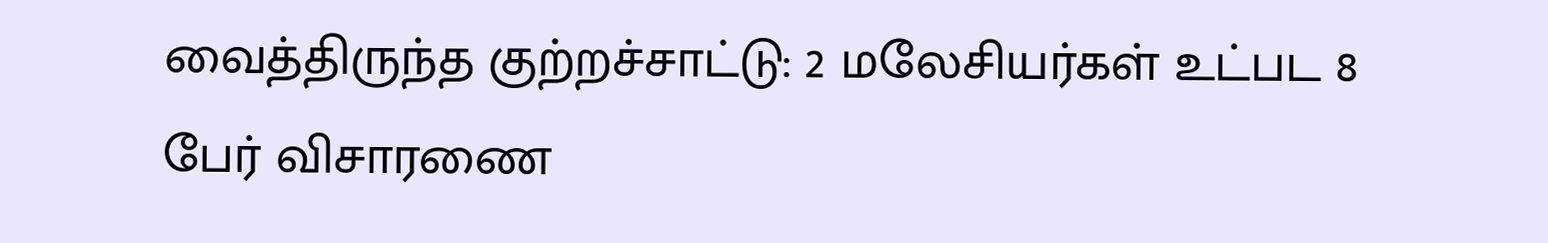வைத்திருந்த குற்றச்சாட்டு: 2 மலேசியர்கள் உட்பட 8 பேர் விசாரணை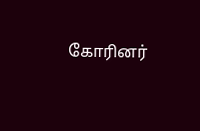கோரினர்